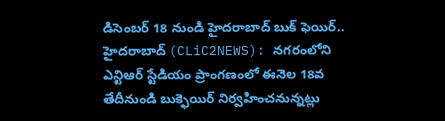డిసెంబర్ 18 నుండి హైదరాబాద్ బుక్ ఫెయిర్..
హైదరాబాద్ (CLiC2NEWS): నగరంలోని ఎన్టిఆర్ స్టేడియం ప్రాంగణంలో ఈనెల 18వ తేదీనుండి బుక్ఫెయిర్ నిర్వహించనున్నట్లు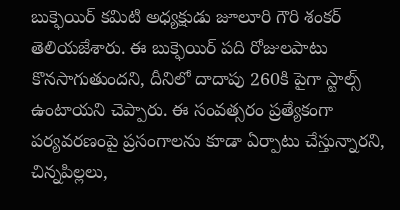బుక్ఫెయిర్ కమిటి అధ్యక్షుడు జూలూరి గౌరి శంకర్ తెలియజేశారు. ఈ బుక్ఫెయిర్ పది రోజులపాటు కొనసాగుతుందని, దీనిలో దాదాపు 260కి పైగా స్టాల్స్ ఉంటాయని చెప్పారు. ఈ సంవత్సరం ప్రత్యేకంగా పర్యవరణంపై ప్రసంగాలను కూడా ఏర్పాటు చేస్తున్నారని, చిన్నపిల్లలు,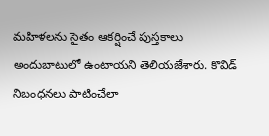మహిళలను సైతం ఆకర్షించే పుస్తకాలు అందుబాటులో ఉంటాయని తెలియజేశారు. కొవిడ్ నిబంధనలు పాటించేలా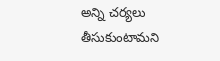అన్ని చర్యలు తీసుకుంటామని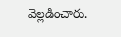వెల్లడించారు.